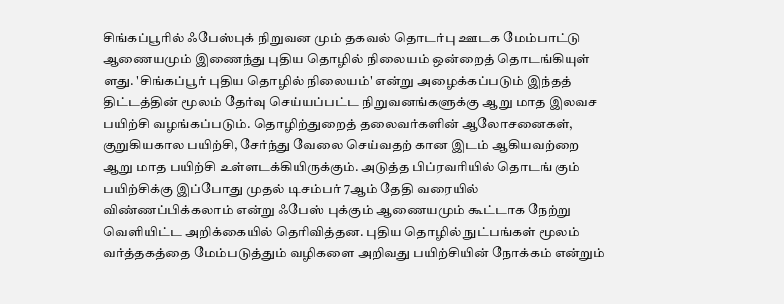சிங்கப்பூரில் ஃபேஸ்புக் நிறுவன மும் தகவல் தொடர்பு ஊடக மேம்பாட்டு ஆணையமும் இணைந்து புதிய தொழில் நிலையம் ஒன்றைத் தொடங்கியுள் ளது. 'சிங்கப்பூர் புதிய தொழில் நிலையம்' என்று அழைக்கப்படும் இந்தத் திட்டத்தின் மூலம் தேர்வு செய்யப்பட்ட நிறுவனங்களுக்கு ஆறு மாத இலவச பயிற்சி வழங்கப்படும். தொழிற்துறைத் தலைவர்களின் ஆலோசனைகள், குறுகியகால பயிற்சி, சேர்ந்து வேலை செய்வதற் கான இடம் ஆகியவற்றை ஆறு மாத பயிற்சி உள்ளடக்கியிருக்கும். அடுத்த பிப்ரவரியில் தொடங் கும் பயிற்சிக்கு இப்போது முதல் டிசம்பர் 7ஆம் தேதி வரையில் விண்ணப்பிக்கலாம் என்று ஃபேஸ் புக்கும் ஆணையமும் கூட்டாக நேற்று வெளியிட்ட அறிக்கையில் தெரிவித்தன. புதிய தொழில் நுட்பங்கள் மூலம் வர்த்தகத்தை மேம்படுத்தும் வழிகளை அறிவது பயிற்சியின் நோக்கம் என்றும்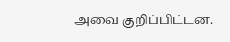அவை குறிப்பிட்டன.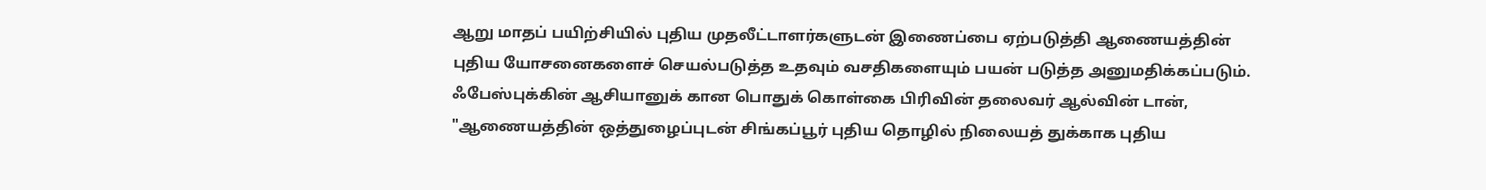ஆறு மாதப் பயிற்சியில் புதிய முதலீட்டாளர்களுடன் இணைப்பை ஏற்படுத்தி ஆணையத்தின் புதிய யோசனைகளைச் செயல்படுத்த உதவும் வசதிகளையும் பயன் படுத்த அனுமதிக்கப்படும். ஃபேஸ்புக்கின் ஆசியானுக் கான பொதுக் கொள்கை பிரிவின் தலைவர் ஆல்வின் டான், "ஆணையத்தின் ஒத்துழைப்புடன் சிங்கப்பூர் புதிய தொழில் நிலையத் துக்காக புதிய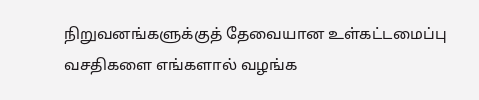நிறுவனங்களுக்குத் தேவையான உள்கட்டமைப்பு வசதிகளை எங்களால் வழங்க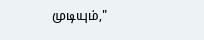முடியும்,"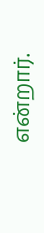என்றார்.